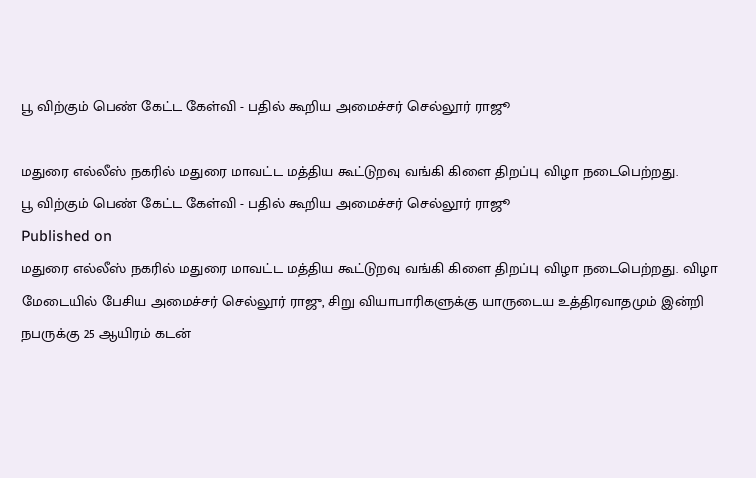பூ விற்கும் பெண் கேட்ட கேள்வி - பதில் கூறிய அமைச்சர் செல்லூர் ராஜூ

மதுரை எல்லீஸ் நகரில் மதுரை மாவட்ட மத்திய கூட்டுறவு வங்கி கிளை திறப்பு விழா நடைபெற்றது.
பூ விற்கும் பெண் கேட்ட கேள்வி - பதில் கூறிய அமைச்சர் செல்லூர் ராஜூ
Published on
மதுரை எல்லீஸ் நகரில் மதுரை மாவட்ட மத்திய கூட்டுறவு வங்கி கிளை திறப்பு விழா நடைபெற்றது. விழா மேடையில் பேசிய அமைச்சர் செல்லூர் ராஜு, சிறு வியாபாரிகளுக்கு யாருடைய உத்திரவாதமும் இன்றி நபருக்கு 25 ஆயிரம் கடன்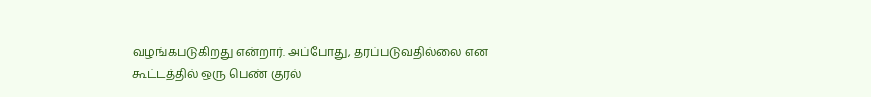வழங்கபடுகிறது என்றார். அப்போது, தரப்படுவதில்லை என கூட்டத்தில் ஒரு பெண் குரல்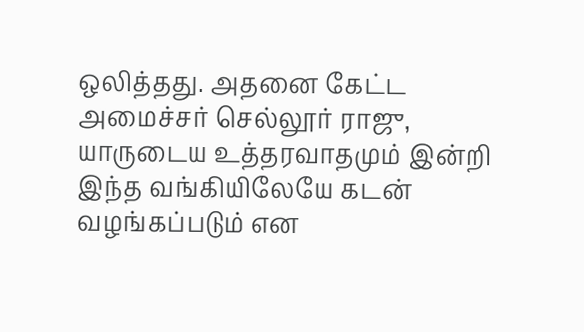ஒலித்தது. அதனை கேட்ட அமைச்சர் செல்லூர் ராஜு, யாருடைய உத்தரவாதமும் இன்றி இந்த வங்கியிலேயே கடன் வழங்கப்படும் என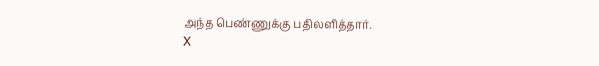அந்த பெண்ணுக்கு பதிலளித்தார்.
X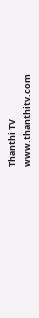Thanthi TV
www.thanthitv.com